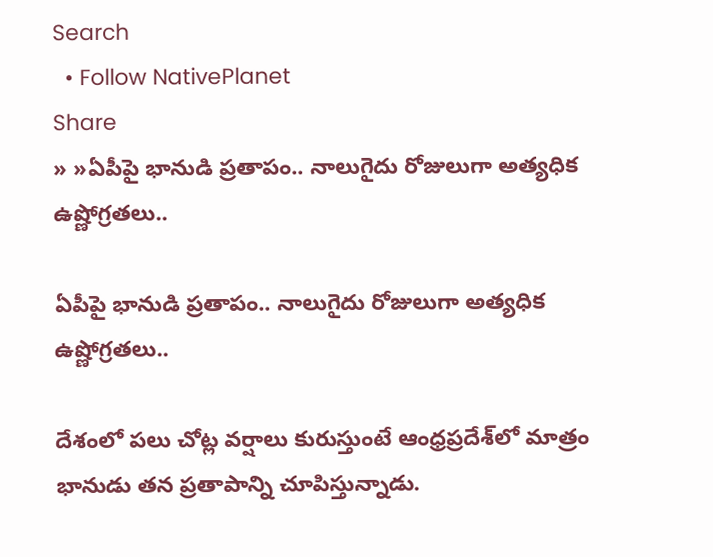Search
  • Follow NativePlanet
Share
» »ఏపీపై భానుడి ప్ర‌తాపం.. నాలుగైదు రోజులుగా అత్య‌ధిక ఉష్ణోగ్ర‌త‌లు..

ఏపీపై భానుడి ప్ర‌తాపం.. నాలుగైదు రోజులుగా అత్య‌ధిక ఉష్ణోగ్ర‌త‌లు..

దేశంలో ప‌లు చోట్ల వ‌ర్షాలు కురుస్తుంటే ఆంధ్ర‌ప్ర‌దేశ్‌లో మాత్రం భానుడు త‌న ప్ర‌తాపాన్ని చూపిస్తున్నాడు.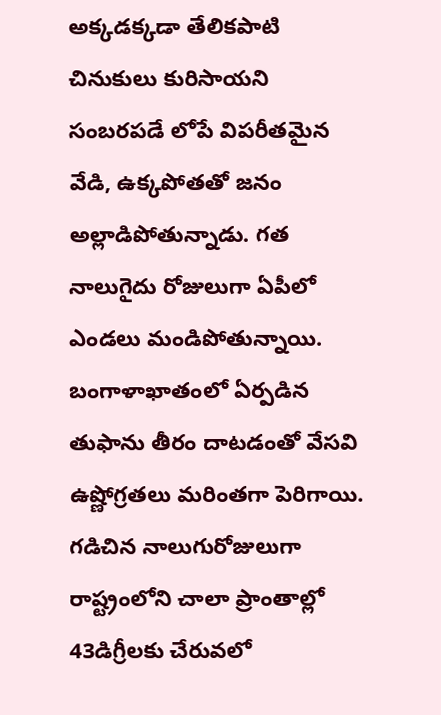అక్క‌డ‌క్క‌డా తేలిక‌పాటి చినుకులు కురిసాయ‌ని సంబ‌ర‌ప‌డే లోపే విప‌రీత‌మైన వేడి, ఉక్క‌పోత‌తో జ‌నం అల్లాడిపోతున్నాడు. గ‌త నాలుగైదు రోజులుగా ఏపీలో ఎండ‌లు మండిపోతున్నాయి. బంగాళాఖాతంలో ఏర్పడిన తుఫాను తీరం దాటడంతో వేస‌వి ఉష్ణోగ్ర‌త‌లు మ‌రింత‌గా పెరిగాయి. గ‌డిచిన నాలుగురోజులుగా రాష్ట్రంలోని చాలా ప్రాంతాల్లో 43డిగ్రీలకు చేరువలో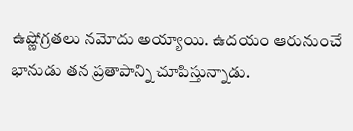ఉష్ణోగ్రతలు నమోదు అయ్యాయి. ఉద‌యం ఆరునుంచే భానుడు త‌న ప్ర‌తాపాన్ని చూపిస్తున్నాడు.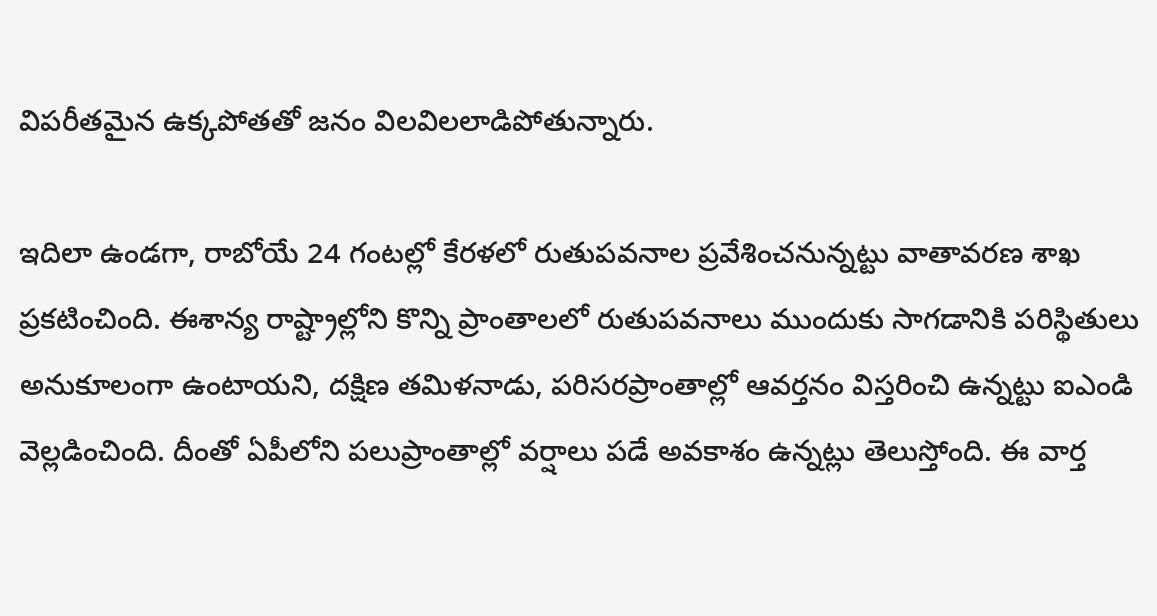విప‌రీత‌మైన ఉక్క‌పోత‌తో జ‌నం విల‌విల‌లాడిపోతున్నారు.

ఇదిలా ఉండ‌గా, రాబోయే 24 గంటల్లో కేరళలో రుతుపవనాల ప్రవేశించనున్నట్టు వాతావ‌ర‌ణ శాఖ‌ ప్రకటించింది. ఈశాన్య రాష్ట్రాల్లోని కొన్ని ప్రాంతాలలో రుతుపవనాలు ముందుకు సాగడానికి పరిస్థితులు అనుకూలంగా ఉంటాయని, దక్షిణ తమిళనాడు, పరిసరప్రాంతాల్లో ఆవర్తనం విస్తరించి ఉన్నట్టు ఐఎండి వెల్ల‌డించింది. దీంతో ఏపీలోని ప‌లుప్రాంతాల్లో వ‌ర్షాలు ప‌డే అవ‌కాశం ఉన్న‌ట్లు తెలుస్తోంది. ఈ వార్త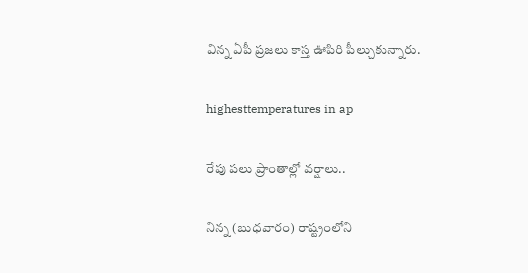విన్న ఏపీ ప్ర‌జ‌లు కాస్త ఊపిరి పీల్చుకున్నారు.

highesttemperatures in ap

రేపు ప‌లు ప్రాంతాల్లో వ‌ర్షాలు..

నిన్న (బుధవారం) రాష్ట్రంలోని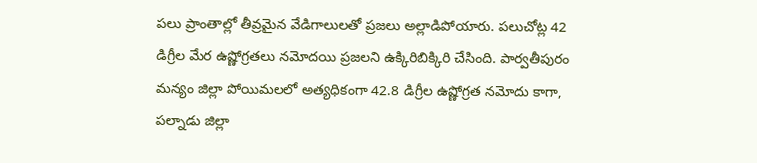ప‌లు ప్రాంతాల్లో తీవ్ర‌మైన వేడిగాలుల‌తో ప్ర‌జ‌లు అల్లాడిపోయారు. పలుచోట్ల 42 డిగ్రీల మేర ఉష్ణోగ్రతలు నమోదయి ప్ర‌జ‌ల‌ని ఉక్కిరిబిక్కిరి చేసింది. పార్వతీపురం మన్యం జిల్లా పోయిమలలో అత్యధికంగా 42.8 డిగ్రీల ఉష్ణోగ్రత నమోదు కాగా, పల్నాడు జిల్లా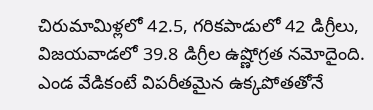చిరుమామిళ్లలో 42.5, గరికపాడులో 42 డిగ్రీలు, విజయవాడలో 39.8 డిగ్రీల ఉష్ణోగ్రత నమోదైంది. ఎండ వేడికంటే విప‌రీత‌మైన ఉక్కపోతతోనే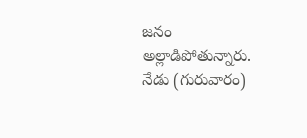జనం అల్లాడిపోతున్నారు. నేడు (గురువారం)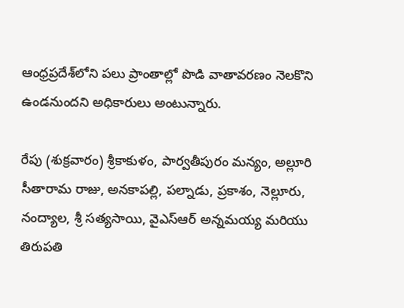ఆంధ్రప్రదేశ్‌లోని ప‌లు ప్రాంతాల్లో పొడి వాతావరణం నెలకొని ఉండనుందని అధికారులు అంటున్నారు.

రేపు (శుక్రవారం) శ్రీకాకుళం, పార్వతీపురం మన్యం, అల్లూరి సీతారామ రాజు, అనకాపల్లి, పల్నాడు, ప్రకాశం, నెల్లూరు, నంద్యాల, శ్రీ సత్యసాయి, వైఎస్ఆర్ అన్నమయ్య మరియు తిరుపతి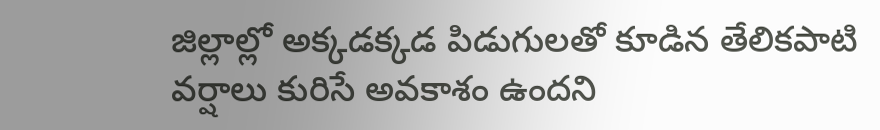జిల్లాల్లో అక్కడక్కడ పిడుగులతో కూడిన తేలికపాటి వర్షాలు కురిసే అవకాశం ఉందని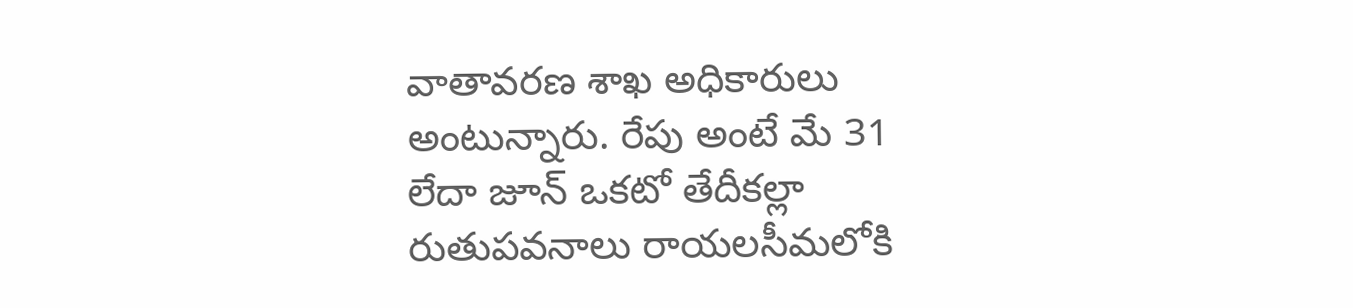వాతావ‌ర‌ణ శాఖ అధికారులు అంటున్నారు. రేపు అంటే మే 31 లేదా జూన్ ఒకటో తేదీకల్లా రుతుపవనాలు రాయలసీమలోకి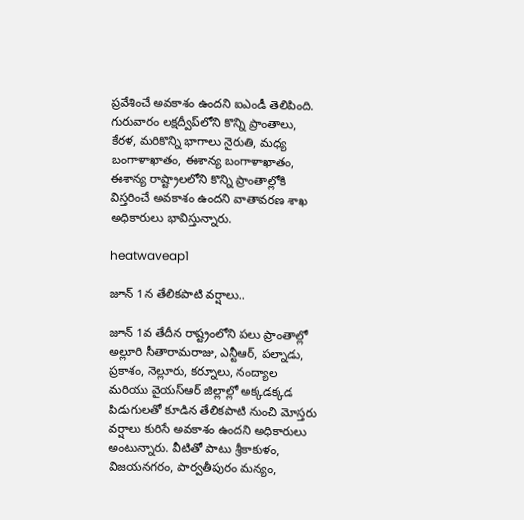ప్రవేశించే అవకాశం ఉంద‌ని ఐఎండీ తెలిపింది. గురువారం లక్షద్వీప్‌లోని కొన్ని ప్రాంతాలు, కేరళ, మరికొన్ని భాగాలు నైరుతి, మధ్య బంగాళాఖాతం, ఈశాన్య బంగాళాఖాతం, ఈశాన్య రాష్ట్రాలలోని కొన్ని ప్రాంతాల్లోకి విస్తరించే అవకాశం ఉందని వాతావ‌ర‌ణ శాఖ అధికారులు భావిస్తున్నారు.

heatwaveap1

జూన్ 1న తేలిక‌పాటి వ‌ర్షాలు..

జూన్ 1వ తేదీన రాష్ట్రంలోని ప‌లు ప్రాంతాల్లో అల్లూరి సీతారామరాజు, ఎన్టీఆర్, పల్నాడు, ప్రకాశం, నెల్లూరు, కర్నూలు, నంద్యాల మరియు వైయస్ఆర్ జిల్లాల్లో అక్కడక్కడ పిడుగులతో కూడిన తేలికపాటి నుంచి మోస్తరు వర్షాలు కురిసే అవకాశం ఉందని అధికారులు అంటున్నారు. వీటితో పాటు శ్రీకాకుళం, విజయనగరం, పార్వతీపురం మన్యం,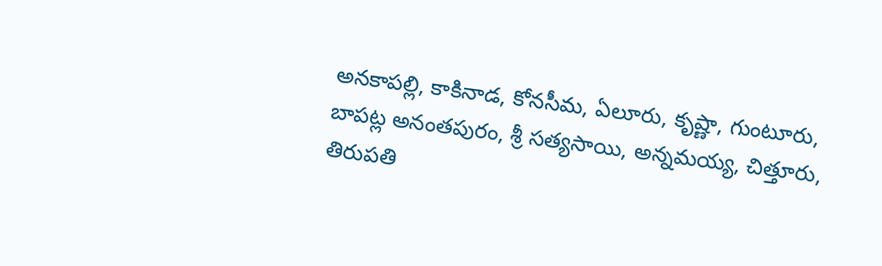అనకాపల్లి, కాకినాడ, కోనసీమ, ఏలూరు, కృష్ణా, గుంటూరు, బాపట్ల అనంతపురం, శ్రీ సత్యసాయి, అన్నమయ్య, చిత్తూరు, తిరుపతి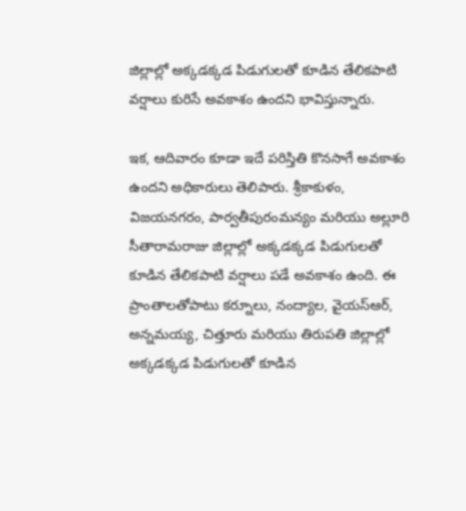జిల్లాల్లో అక్కడక్కడ పిడుగులతో కూడిన తేలికపాటి వర్షాలు కురిసే అవకాశం ఉంద‌ని భావిస్తున్నారు.

ఇక, ఆదివారం కూడా ఇదే ప‌రిస్తితి కొన‌సాగే అవ‌కాశం ఉంద‌ని అధికారులు తెలిపారు. శ్రీకాకుళం, విజయనగరం, పార్వతీపురంమన్యం మరియు అల్లూరి సీతారామరాజు జిల్లాల్లో అక్కడక్కడ పిడుగులతో కూడిన తేలికపాటి వర్షాలు ప‌డే అవకాశం ఉంది. ఈ ప్రాంతాలతోపాటు కర్నూలు, నంద్యాల, వైయస్ఆర్, అన్నమయ్య, చిత్తూరు మరియు తిరుపతి జిల్లాల్లో అక్కడక్కడ పిడుగులతో కూడిన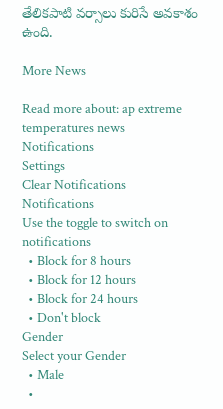తేలికపాటి వర్సాలు కురిసే అవకాశం ఉంది.

More News

Read more about: ap extreme temperatures news
Notifications
Settings
Clear Notifications
Notifications
Use the toggle to switch on notifications
  • Block for 8 hours
  • Block for 12 hours
  • Block for 24 hours
  • Don't block
Gender
Select your Gender
  • Male
  •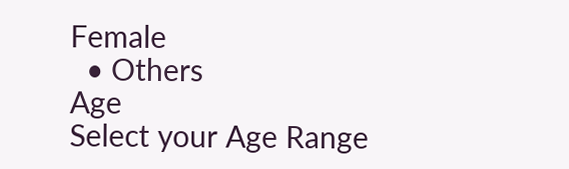Female
  • Others
Age
Select your Age Range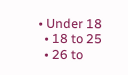• Under 18
  • 18 to 25
  • 26 to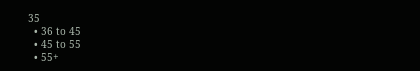35
  • 36 to 45
  • 45 to 55
  • 55+